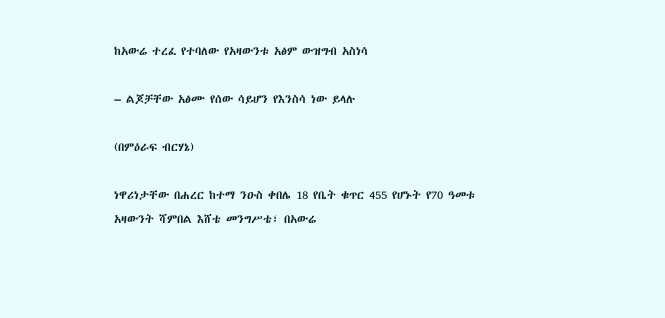ከአውሬ ተረፈ የተባለው የአዛውንቱ አፅም ውዝግብ አስነሳ

– ልጆቻቸው አፅሙ የሰው ሳይሆን የእንስሳ ነው ይላሉ

(በምዕራፍ ብርሃኔ)

ነዋሪነታቸው በሐረር ከተማ ንዑስ ቀበሌ 18 የቤት ቁጥር 455 የሆኑት የ70 ዓመቱ አዛውንት ሻምበል እሸቴ መንግሥቴ፣ በአውሬ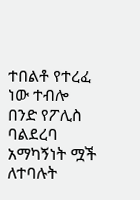ተበልቶ የተረፈ ነው ተብሎ በንድ የፖሊስ ባልደረባ አማካኝነት ሟች ለተባሉት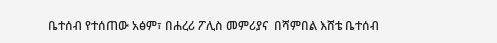ቤተሰብ የተሰጠው አፅም፣ በሐረሪ ፖሊስ መምሪያና  በሻምበል እሸቴ ቤተሰብ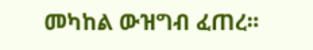መካከል ውዝግብ ፈጠረ፡፡